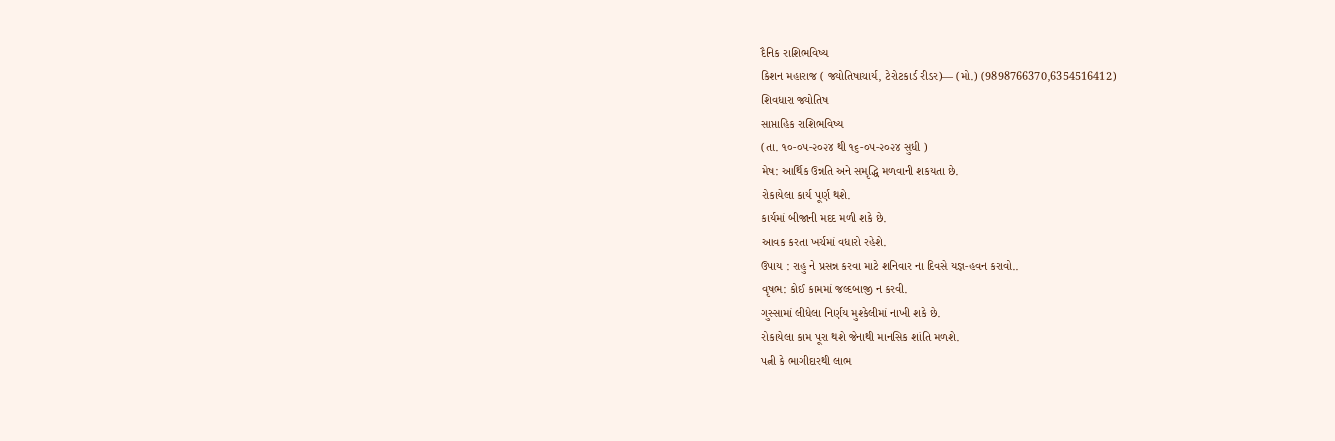દૈનિક રાશિભવિષ્ય
કિશન મહારાજ ( જ્યોતિષાચાર્ય, ટેરોટકાર્ડ રીડર)— (મો.) (9898766370,6354516412)
શિવધારા જ્યોતિષ
સાપ્તાહિક રાશિભવિષ્ય
(તા. ૧૦-૦૫-૨૦૨૪ થી ૧૬-૦૫-૨૦૨૪ સુધી )
મેષ: આર્થિક ઉન્નતિ અને સમૃદ્ધિ મળવાની શકયતા છે.
રોકાયેલા કાર્ય પૂર્ણ થશે.
કાર્યમાં બીજાની મદદ મળી શકે છે.
આવક કરતા ખર્ચમાં વધારો રહેશે.
ઉપાય : રાહુ ને પ્રસન્ન કરવા માટે શનિવાર ના દિવસે યજ્ઞ-હવન કરાવો..
વૃષભ: કોઈ કામમાં જલ્દબાજી ન કરવી.
ગુસ્સામાં લીધેલા નિર્ણય મુશ્કેલીમાં નાખી શકે છે.
રોકાયેલા કામ પૂરા થશે જેનાથી માનસિક શાંતિ મળશે.
પત્ની કે ભાગીદારથી લાભ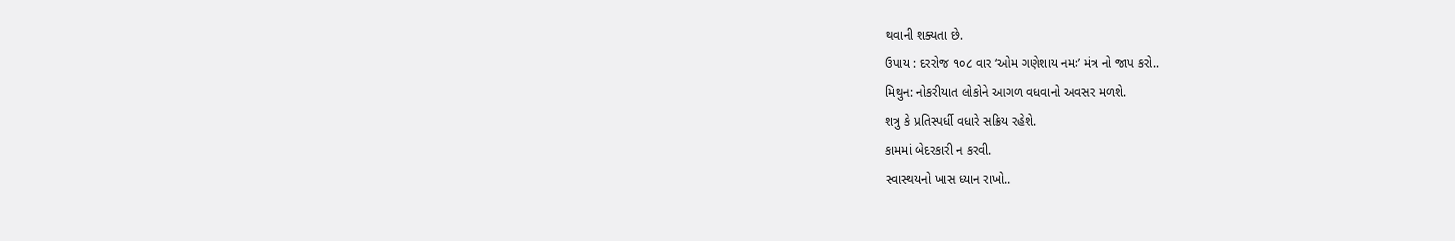થવાની શક્યતા છે.
ઉપાય : દરરોજ ૧૦૮ વાર ‘ઓમ ગણેશાય નમઃ’ મંત્ર નો જાપ કરો..
મિથુન: નોકરીયાત લોકોને આગળ વધવાનો અવસર મળશે.
શત્રુ કે પ્રતિસ્પર્ધી વધારે સક્રિય રહેશે.
કામમાં બેદરકારી ન કરવી.
સ્વાસ્થયનો ખાસ ધ્યાન રાખો..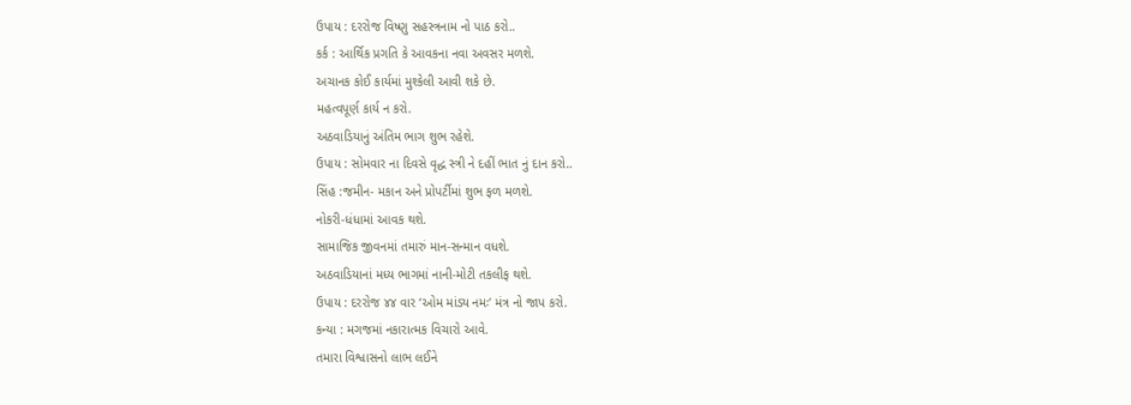ઉપાય : દરરોજ વિષ્ણુ સહસ્ત્રનામ નો પાઠ કરો..
કર્ક : આર્થિક પ્રગતિ કે આવકના નવા અવસર મળશે.
અચાનક કોઈ કાર્યમાં મુશ્કેલી આવી શકે છે.
મહત્વપૂર્ણ કાર્ય ન કરો.
અઠવાડિયાનું અંતિમ ભાગ શુભ રહેશે.
ઉપાય : સોમવાર ના દિવસે વૃદ્ધ સ્ત્રી ને દહીં ભાત નું દાન કરો..
સિંહ :જમીન- મકાન અને પ્રોપર્ટીમાં શુભ ફળ મળશે.
નોકરી-ધંધામાં આવક થશે.
સામાજિક જીવનમાં તમારું માન-સન્માન વધશે.
અઠવાડિયાનાં મધ્ય ભાગમાં નાની-મોટી તકલીફ થશે.
ઉપાય : દરરોજ ૪૪ વાર ‘ઓમ માંડ્ય નમઃ’ મંત્ર નો જાપ કરો.
કન્યા : મગજમાં નકારાત્મક વિચારો આવે.
તમારા વિશ્વાસનો લાભ લઈને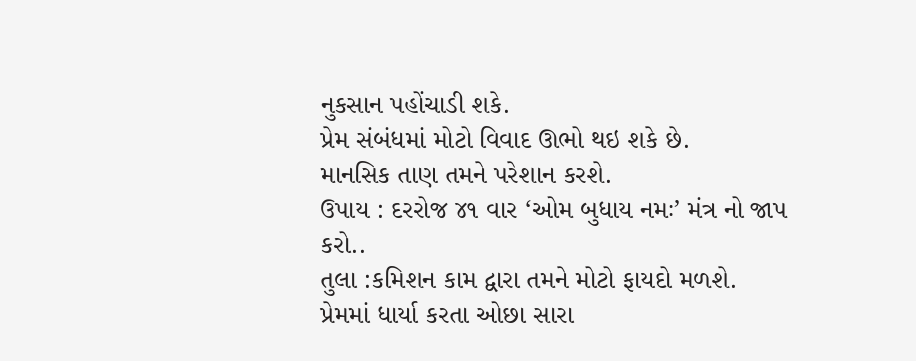નુકસાન પહોંચાડી શકે.
પ્રેમ સંબંધમાં મોટો વિવાદ ઊભો થઇ શકે છે.
માનસિક તાણ તમને પરેશાન કરશે.
ઉપાય : દરરોજ ૪૧ વાર ‘ઓમ બુધાય નમઃ’ મંત્ર નો જાપ કરો..
તુલા :કમિશન કામ દ્વારા તમને મોટો ફાયદો મળશે.
પ્રેમમાં ધાર્યા કરતા ઓછા સારા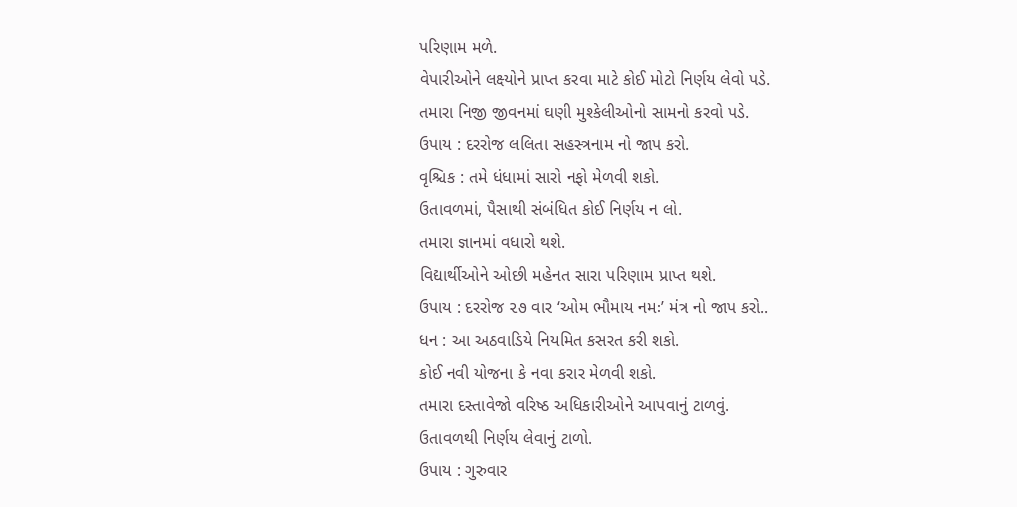પરિણામ મળે.
વેપારીઓને લક્ષ્યોને પ્રાપ્ત કરવા માટે કોઈ મોટો નિર્ણય લેવો પડે.
તમારા નિજી જીવનમાં ઘણી મુશ્કેલીઓનો સામનો કરવો પડે.
ઉપાય : દરરોજ લલિતા સહસ્ત્રનામ નો જાપ કરો.
વૃશ્ચિક : તમે ધંધામાં સારો નફો મેળવી શકો.
ઉતાવળમાં, પૈસાથી સંબંધિત કોઈ નિર્ણય ન લો.
તમારા જ્ઞાનમાં વધારો થશે.
વિદ્યાર્થીઓને ઓછી મહેનત સારા પરિણામ પ્રાપ્ત થશે.
ઉપાય : દરરોજ ૨૭ વાર ‘ઓમ ભૌમાય નમઃ’ મંત્ર નો જાપ કરો..
ધન : આ અઠવાડિયે નિયમિત કસરત કરી શકો.
કોઈ નવી યોજના કે નવા કરાર મેળવી શકો.
તમારા દસ્તાવેજો વરિષ્ઠ અધિકારીઓને આપવાનું ટાળવું.
ઉતાવળથી નિર્ણય લેવાનું ટાળો.
ઉપાય : ગુરુવાર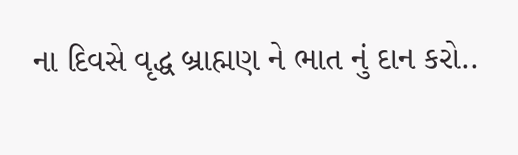ના દિવસે વૃદ્ધ બ્રાહ્મણ ને ભાત નું દાન કરો..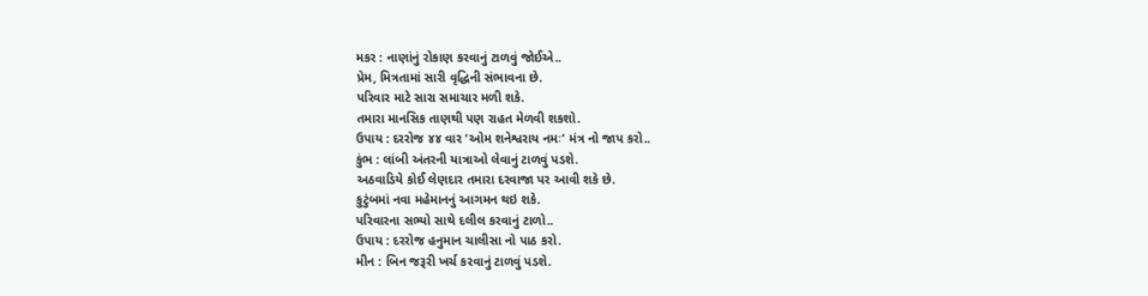મકર : નાણાંનું રોકાણ કરવાનું ટાળવું જોઈએ..
પ્રેમ, મિત્રતામાં સારી વૃદ્ધિની સંભાવના છે.
પરિવાર માટે સારા સમાચાર મળી શકે.
તમારા માનસિક તાણથી પણ રાહત મેળવી શકશો.
ઉપાય : દરરોજ ૪૪ વાર ‘ઓમ શનેશ્વરાય નમઃ’ મંત્ર નો જાપ કરો..
કુંભ : લાંબી અંતરની યાત્રાઓ લેવાનું ટાળવું પડશે.
અઠવાડિયે કોઈ લેણદાર તમારા દરવાજા પર આવી શકે છે.
કુટુંબમાં નવા મહેમાનનું આગમન થઇ શકે.
પરિવારના સભ્યો સાથે દલીલ કરવાનું ટાળો..
ઉપાય : દરરોજ હનુમાન ચાલીસા નો પાઠ કરો.
મીન : બિન જરૂરી ખર્ચ કરવાનું ટાળવું પડશે.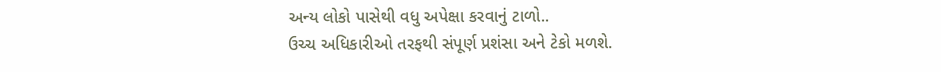અન્ય લોકો પાસેથી વધુ અપેક્ષા કરવાનું ટાળો..
ઉચ્ચ અધિકારીઓ તરફથી સંપૂર્ણ પ્રશંસા અને ટેકો મળશે.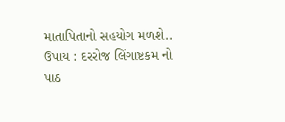માતાપિતાનો સહયોગ મળશે..
ઉપાય : દરરોજ લિંગાષ્ટકમ નો પાઠ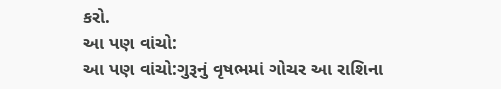કરો.
આ પણ વાંચો:
આ પણ વાંચો:ગુરૂનું વૃષભમાં ગોચર આ રાશિના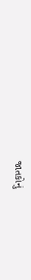જાતકોનું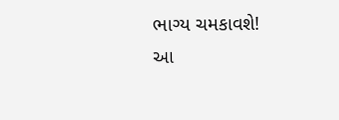ભાગ્ય ચમકાવશે!
આ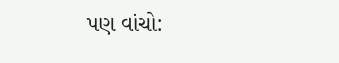પણ વાંચો: